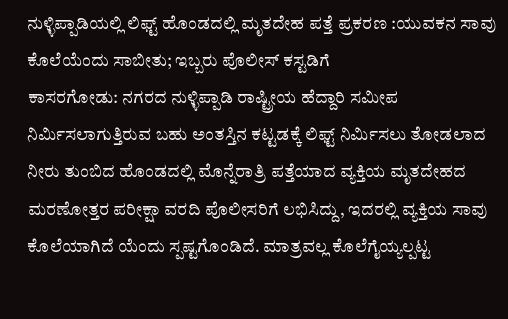ನುಳ್ಳಿಪ್ಪಾಡಿಯಲ್ಲಿ ಲಿಫ್ಟ್ ಹೊಂಡದಲ್ಲಿ ಮೃತದೇಹ ಪತ್ತೆ ಪ್ರಕರಣ :ಯುವಕನ ಸಾವು ಕೊಲೆಯೆಂದು ಸಾಬೀತು; ಇಬ್ಬರು ಪೊಲೀಸ್ ಕಸ್ಟಡಿಗೆ
ಕಾಸರಗೋಡು: ನಗರದ ನುಳ್ಳಿಪ್ಪಾಡಿ ರಾಷ್ಟ್ರೀಯ ಹೆದ್ದಾರಿ ಸಮೀಪ ನಿರ್ಮಿಸಲಾಗುತ್ತಿರುವ ಬಹು ಅಂತಸ್ತಿನ ಕಟ್ಟಡಕ್ಕೆ ಲಿಫ್ಟ್ ನಿರ್ಮಿಸಲು ತೋಡಲಾದ ನೀರು ತುಂಬಿದ ಹೊಂಡದಲ್ಲಿ ಮೊನ್ನೆರಾತ್ರಿ ಪತ್ತೆಯಾದ ವ್ಯಕ್ತಿಯ ಮೃತದೇಹದ ಮರಣೋತ್ತರ ಪರೀಕ್ಷಾ ವರದಿ ಪೊಲೀಸರಿಗೆ ಲಭಿಸಿದ್ದು, ಇದರಲ್ಲಿ ವ್ಯಕ್ತಿಯ ಸಾವು ಕೊಲೆಯಾಗಿದೆ ಯೆಂದು ಸ್ಪಷ್ಟಗೊಂಡಿದೆ. ಮಾತ್ರವಲ್ಲ ಕೊಲೆಗೈಯ್ಯಲ್ಪಟ್ಟ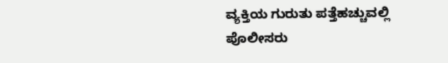ವ್ಯಕ್ತಿಯ ಗುರುತು ಪತ್ತೆಹಚ್ಚುವಲ್ಲಿ ಪೊಲೀಸರು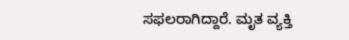ಸಫಲರಾಗಿದ್ದಾರೆ. ಮೃತ ವ್ಯಕ್ತಿ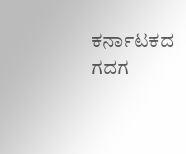ಕರ್ನಾಟಕದ ಗದಗ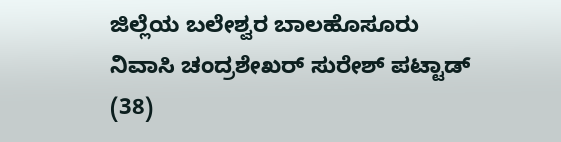ಜಿಲ್ಲೆಯ ಬಲೇಶ್ವರ ಬಾಲಹೊಸೂರು ನಿವಾಸಿ ಚಂದ್ರಶೇಖರ್ ಸುರೇಶ್ ಪಟ್ಟಾಡ್ (38)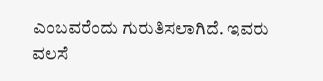ಎಂಬವರೆಂದು ಗುರುತಿಸಲಾಗಿದೆ. ಇವರು ವಲಸೆ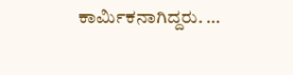ಕಾರ್ಮಿಕನಾಗಿದ್ದರು. …